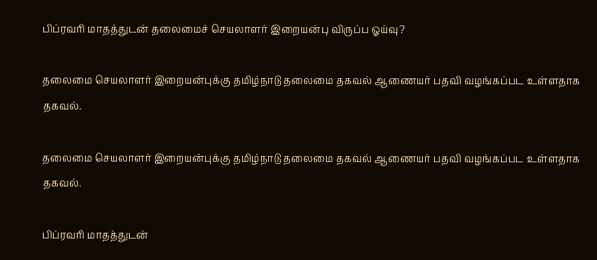பிப்ரவரி மாதத்துடன் தலைமைச் செயலாளர் இறையன்பு விருப்ப ஓய்வு?

தலைமை செயலாளர் இறையன்புக்கு தமிழ்நாடு தலைமை தகவல் ஆணையர் பதவி வழங்கப்பட உள்ளதாக தகவல்.

தலைமை செயலாளர் இறையன்புக்கு தமிழ்நாடு தலைமை தகவல் ஆணையர் பதவி வழங்கப்பட உள்ளதாக தகவல்.

பிப்ரவரி மாதத்துடன்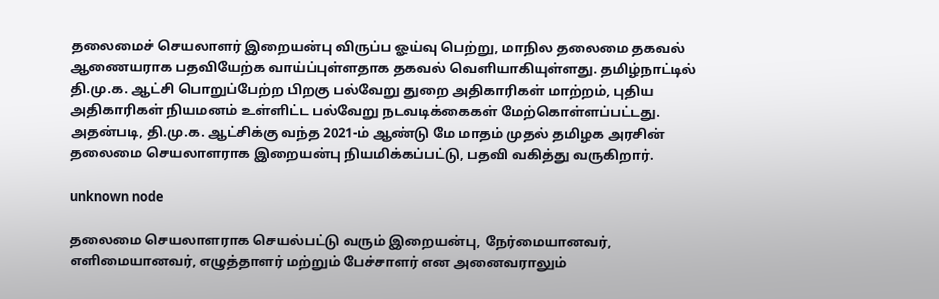தலைமைச் செயலாளர் இறையன்பு விருப்ப ஓய்வு பெற்று, மாநில தலைமை தகவல் ஆணையராக பதவியேற்க வாய்ப்புள்ளதாக தகவல் வெளியாகியுள்ளது. தமிழ்நாட்டில் தி.மு.க. ஆட்சி பொறுப்பேற்ற பிறகு பல்வேறு துறை அதிகாரிகள் மாற்றம், புதிய அதிகாரிகள் நியமனம் உள்ளிட்ட பல்வேறு நடவடிக்கைகள் மேற்கொள்ளப்பட்டது. அதன்படி, தி.மு.க. ஆட்சிக்கு வந்த 2021-ம் ஆண்டு மே மாதம் முதல் தமிழக அரசின் தலைமை செயலாளராக இறையன்பு நியமிக்கப்பட்டு, பதவி வகித்து வருகிறார்.

unknown node

தலைமை செயலாளராக செயல்பட்டு வரும் இறையன்பு, நேர்மையானவர், எளிமையானவர், எழுத்தாளர் மற்றும் பேச்சாளர் என அனைவராலும்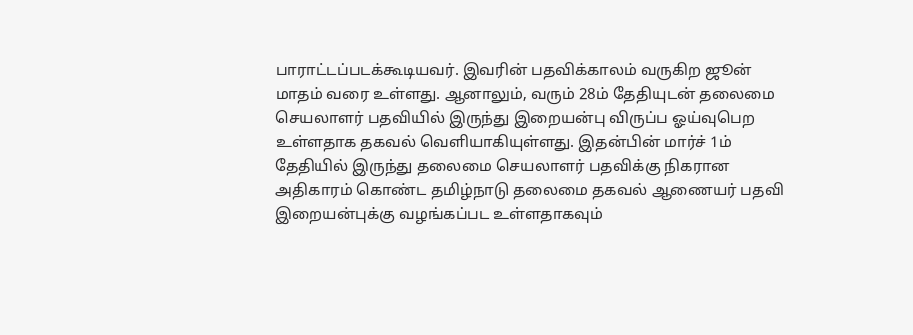பாராட்டப்படக்கூடியவர். இவரின் பதவிக்காலம் வருகிற ஜூன் மாதம் வரை உள்ளது. ஆனாலும், வரும் 28ம் தேதியுடன் தலைமை செயலாளர் பதவியில் இருந்து இறையன்பு விருப்ப ஓய்வுபெற உள்ளதாக தகவல் வெளியாகியுள்ளது. இதன்பின் மார்ச் 1ம் தேதியில் இருந்து தலைமை செயலாளர் பதவிக்கு நிகரான அதிகாரம் கொண்ட தமிழ்நாடு தலைமை தகவல் ஆணையர் பதவி இறையன்புக்கு வழங்கப்பட உள்ளதாகவும்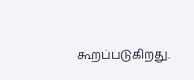கூறப்படுகிறது.